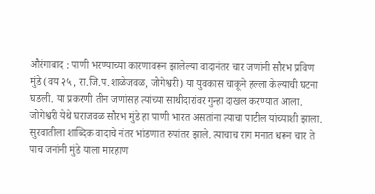औरंगाबाद : पाणी भरण्याच्या कारणावरून झालेल्या वादानंतर चार जणांनी सौरभ प्रविण मुंडे (वय २५, रा.जि.प.शाळेजवळ, जोगेश्वरी) या युवकास चाकूने हल्ला केल्याची घटना घडली. या प्रकरणी तीन जणांसह त्यांच्या साथीदारांवर गुन्हा दाखल करण्यात आला.
जोगेश्वरी येथे घराजवळ सौरभ मुंडे हा पाणी भारत असतांना त्याचा पाटील यांच्याशी झाला. सुरवातीला शाब्दिक वादाचे नंतर भांडणात रुपांतर झाले. त्याचाच राग मनात धरून चार ते पाच जनांनी मुंडे याला मारहाण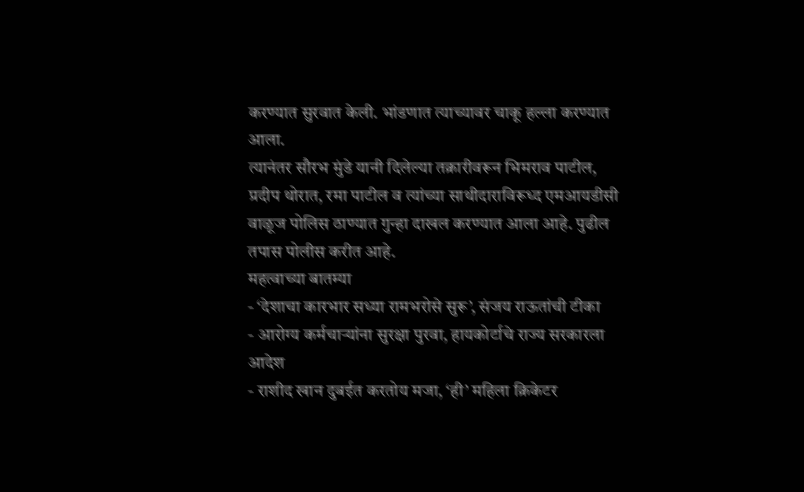करण्यात सुरवात केली. भांडणात त्याच्यावर चाकू हल्ला करण्यात आला.
त्यानंतर सौरभ मुंडे यानी दिलेल्या तक्रारीवरून भिमराव पाटील, प्रदीप थोरात, रमा पाटील व त्यांच्या साथीदाराविरूध्द एमआयडीसी वाळूज पोलिस ठाण्यात गुन्हा दाखल करण्यात आला आहे. पुढील तपास पोलीस करीत आहे.
महत्वाच्या बातम्या
- ‘देशाचा कारभार सध्या रामभरोसे सुरू’, संजय राऊतांची टीका
- आरोग्य कर्मचाऱ्यांना सुरक्षा पुरवा, हायकोर्टाचे राज्य सरकारला आदेश
- राशीद खान दुबईत करतोय मजा, ‘ही’ महिला क्रिकेटर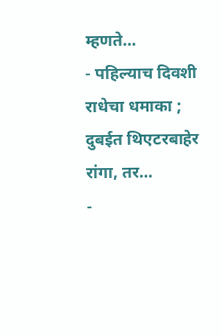म्हणते…
- पहिल्याच दिवशी राधेचा धमाका ; दुबईत थिएटरबाहेर रांगा, तर…
-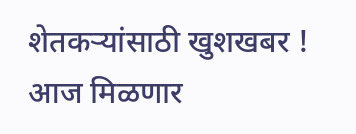शेतकऱ्यांसाठी खुशखबर ! आज मिळणार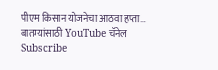पीएम किसान योजनेचा आठवा हप्ता…
बातम्यांसाठी YouTube चॅनेल Subscribe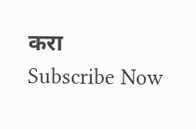करा
Subscribe Now